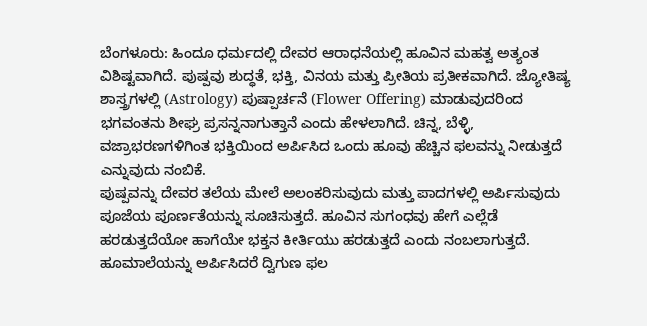ಬೆಂಗಳೂರು: ಹಿಂದೂ ಧರ್ಮದಲ್ಲಿ ದೇವರ ಆರಾಧನೆಯಲ್ಲಿ ಹೂವಿನ ಮಹತ್ವ ಅತ್ಯಂತ ವಿಶಿಷ್ಟವಾಗಿದೆ. ಪುಷ್ಪವು ಶುದ್ಧತೆ, ಭಕ್ತಿ, ವಿನಯ ಮತ್ತು ಪ್ರೀತಿಯ ಪ್ರತೀಕವಾಗಿದೆ. ಜ್ಯೋತಿಷ್ಯ ಶಾಸ್ತ್ರಗಳಲ್ಲಿ (Astrology) ಪುಷ್ಪಾರ್ಚನೆ (Flower Offering) ಮಾಡುವುದರಿಂದ ಭಗವಂತನು ಶೀಘ್ರ ಪ್ರಸನ್ನನಾಗುತ್ತಾನೆ ಎಂದು ಹೇಳಲಾಗಿದೆ. ಚಿನ್ನ, ಬೆಳ್ಳಿ, ವಜ್ರಾಭರಣಗಳಿಗಿಂತ ಭಕ್ತಿಯಿಂದ ಅರ್ಪಿಸಿದ ಒಂದು ಹೂವು ಹೆಚ್ಚಿನ ಫಲವನ್ನು ನೀಡುತ್ತದೆ ಎನ್ನುವುದು ನಂಬಿಕೆ.
ಪುಷ್ಪವನ್ನು ದೇವರ ತಲೆಯ ಮೇಲೆ ಅಲಂಕರಿಸುವುದು ಮತ್ತು ಪಾದಗಳಲ್ಲಿ ಅರ್ಪಿಸುವುದು ಪೂಜೆಯ ಪೂರ್ಣತೆಯನ್ನು ಸೂಚಿಸುತ್ತದೆ. ಹೂವಿನ ಸುಗಂಧವು ಹೇಗೆ ಎಲ್ಲೆಡೆ ಹರಡುತ್ತದೆಯೋ ಹಾಗೆಯೇ ಭಕ್ತನ ಕೀರ್ತಿಯು ಹರಡುತ್ತದೆ ಎಂದು ನಂಬಲಾಗುತ್ತದೆ.
ಹೂಮಾಲೆಯನ್ನು ಅರ್ಪಿಸಿದರೆ ದ್ವಿಗುಣ ಫಲ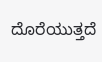ದೊರೆಯುತ್ತದೆ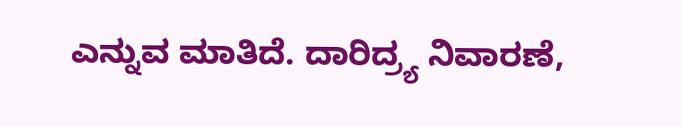ಎನ್ನುವ ಮಾತಿದೆ. ದಾರಿದ್ರ್ಯ ನಿವಾರಣೆ,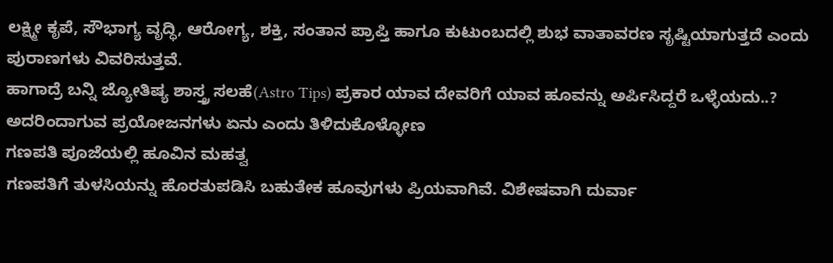ಲಕ್ಷ್ಮೀ ಕೃಪೆ, ಸೌಭಾಗ್ಯ ವೃದ್ಧಿ, ಆರೋಗ್ಯ, ಶಕ್ತಿ, ಸಂತಾನ ಪ್ರಾಪ್ತಿ ಹಾಗೂ ಕುಟುಂಬದಲ್ಲಿ ಶುಭ ವಾತಾವರಣ ಸೃಷ್ಟಿಯಾಗುತ್ತದೆ ಎಂದು ಪುರಾಣಗಳು ವಿವರಿಸುತ್ತವೆ.
ಹಾಗಾದ್ರೆ ಬನ್ನಿ ಜ್ಯೋತಿಷ್ಯ ಶಾಸ್ತ್ರ ಸಲಹೆ(Astro Tips) ಪ್ರಕಾರ ಯಾವ ದೇವರಿಗೆ ಯಾವ ಹೂವನ್ನು ಅರ್ಪಿಸಿದ್ದರೆ ಒಳ್ಳೆಯದು..? ಅದರಿಂದಾಗುವ ಪ್ರಯೋಜನಗಳು ಏನು ಎಂದು ತಿಳಿದುಕೊಳ್ಳೋಣ
ಗಣಪತಿ ಪೂಜೆಯಲ್ಲಿ ಹೂವಿನ ಮಹತ್ವ
ಗಣಪತಿಗೆ ತುಳಸಿಯನ್ನು ಹೊರತುಪಡಿಸಿ ಬಹುತೇಕ ಹೂವುಗಳು ಪ್ರಿಯವಾಗಿವೆ. ವಿಶೇಷವಾಗಿ ದುರ್ವಾ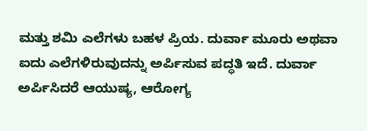ಮತ್ತು ಶಮಿ ಎಲೆಗಳು ಬಹಳ ಪ್ರಿಯ. ದುರ್ವಾ ಮೂರು ಅಥವಾ ಐದು ಎಲೆಗಳಿರುವುದನ್ನು ಅರ್ಪಿಸುವ ಪದ್ಧತಿ ಇದೆ. ದುರ್ವಾ ಅರ್ಪಿಸಿದರೆ ಆಯುಷ್ಯ, ಆರೋಗ್ಯ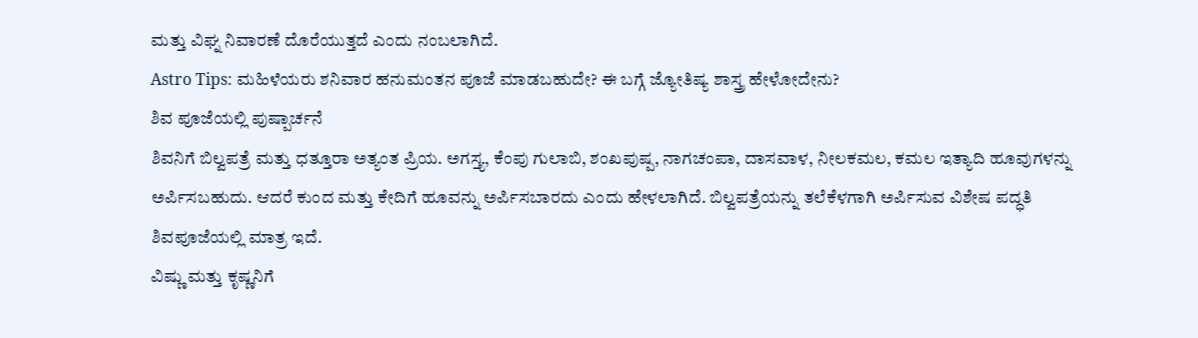ಮತ್ತು ವಿಘ್ನ ನಿವಾರಣೆ ದೊರೆಯುತ್ತದೆ ಎಂದು ನಂಬಲಾಗಿದೆ.
Astro Tips: ಮಹಿಳೆಯರು ಶನಿವಾರ ಹನುಮಂತನ ಪೂಜೆ ಮಾಡಬಹುದೇ? ಈ ಬಗ್ಗೆ ಜ್ಯೋತಿಷ್ಯ ಶಾಸ್ತ್ರ ಹೇಳೋದೇನು?
ಶಿವ ಪೂಜೆಯಲ್ಲಿ ಪುಷ್ಪಾರ್ಚನೆ
ಶಿವನಿಗೆ ಬಿಲ್ವಪತ್ರೆ ಮತ್ತು ಧತ್ತೂರಾ ಅತ್ಯಂತ ಪ್ರಿಯ. ಅಗಸ್ತ್ಯ, ಕೆಂಪು ಗುಲಾಬಿ, ಶಂಖಪುಷ್ಪ, ನಾಗಚಂಪಾ, ದಾಸವಾಳ, ನೀಲಕಮಲ, ಕಮಲ ಇತ್ಯಾದಿ ಹೂವುಗಳನ್ನು ಅರ್ಪಿಸಬಹುದು. ಆದರೆ ಕುಂದ ಮತ್ತು ಕೇದಿಗೆ ಹೂವನ್ನು ಅರ್ಪಿಸಬಾರದು ಎಂದು ಹೇಳಲಾಗಿದೆ. ಬಿಲ್ವಪತ್ರೆಯನ್ನು ತಲೆಕೆಳಗಾಗಿ ಅರ್ಪಿಸುವ ವಿಶೇಷ ಪದ್ಧತಿ ಶಿವಪೂಜೆಯಲ್ಲಿ ಮಾತ್ರ ಇದೆ.
ವಿಷ್ಣು ಮತ್ತು ಕೃಷ್ಣನಿಗೆ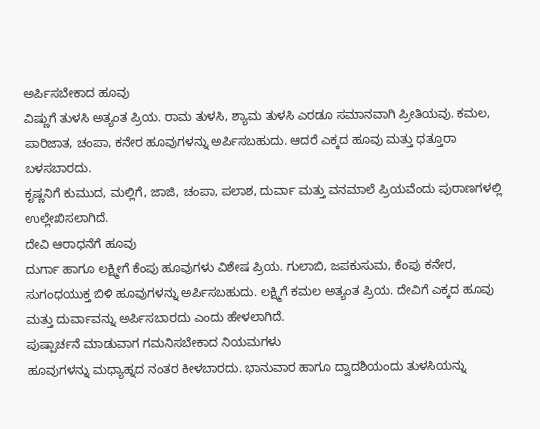ಅರ್ಪಿಸಬೇಕಾದ ಹೂವು
ವಿಷ್ಣುಗೆ ತುಳಸಿ ಅತ್ಯಂತ ಪ್ರಿಯ. ರಾಮ ತುಳಸಿ, ಶ್ಯಾಮ ತುಳಸಿ ಎರಡೂ ಸಮಾನವಾಗಿ ಪ್ರೀತಿಯವು. ಕಮಲ, ಪಾರಿಜಾತ, ಚಂಪಾ, ಕನೇರ ಹೂವುಗಳನ್ನು ಅರ್ಪಿಸಬಹುದು. ಆದರೆ ಎಕ್ಕದ ಹೂವು ಮತ್ತು ಧತ್ತೂರಾ ಬಳಸಬಾರದು.
ಕೃಷ್ಣನಿಗೆ ಕುಮುದ, ಮಲ್ಲಿಗೆ, ಜಾಜಿ, ಚಂಪಾ, ಪಲಾಶ, ದುರ್ವಾ ಮತ್ತು ವನಮಾಲೆ ಪ್ರಿಯವೆಂದು ಪುರಾಣಗಳಲ್ಲಿ ಉಲ್ಲೇಖಿಸಲಾಗಿದೆ.
ದೇವಿ ಆರಾಧನೆಗೆ ಹೂವು
ದುರ್ಗಾ ಹಾಗೂ ಲಕ್ಷ್ಮೀಗೆ ಕೆಂಪು ಹೂವುಗಳು ವಿಶೇಷ ಪ್ರಿಯ. ಗುಲಾಬಿ, ಜಪಕುಸುಮ, ಕೆಂಪು ಕನೇರ, ಸುಗಂಧಯುಕ್ತ ಬಿಳಿ ಹೂವುಗಳನ್ನು ಅರ್ಪಿಸಬಹುದು. ಲಕ್ಷ್ಮಿಗೆ ಕಮಲ ಅತ್ಯಂತ ಪ್ರಿಯ. ದೇವಿಗೆ ಎಕ್ಕದ ಹೂವು ಮತ್ತು ದುರ್ವಾವನ್ನು ಅರ್ಪಿಸಬಾರದು ಎಂದು ಹೇಳಲಾಗಿದೆ.
ಪುಷ್ಪಾರ್ಚನೆ ಮಾಡುವಾಗ ಗಮನಿಸಬೇಕಾದ ನಿಯಮಗಳು
ಹೂವುಗಳನ್ನು ಮಧ್ಯಾಹ್ನದ ನಂತರ ಕೀಳಬಾರದು. ಭಾನುವಾರ ಹಾಗೂ ದ್ವಾದಶಿಯಂದು ತುಳಸಿಯನ್ನು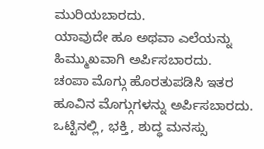ಮುರಿಯಬಾರದು.
ಯಾವುದೇ ಹೂ ಅಥವಾ ಎಲೆಯನ್ನು ಹಿಮ್ಮುಖವಾಗಿ ಅರ್ಪಿಸಬಾರದು.
ಚಂಪಾ ಮೊಗ್ಗು ಹೊರತುಪಡಿಸಿ ಇತರ ಹೂವಿನ ಮೊಗ್ಗುಗಳನ್ನು ಅರ್ಪಿಸಬಾರದು.
ಒಟ್ಟಿನಲ್ಲಿ, ಭಕ್ತಿ, ಶುದ್ಧ ಮನಸ್ಸು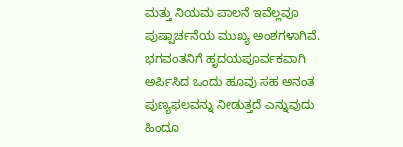ಮತ್ತು ನಿಯಮ ಪಾಲನೆ ಇವೆಲ್ಲವೂ ಪುಷ್ಪಾರ್ಚನೆಯ ಮುಖ್ಯ ಅಂಶಗಳಾಗಿವೆ. ಭಗವಂತನಿಗೆ ಹೃದಯಪೂರ್ವಕವಾಗಿ ಅರ್ಪಿಸಿದ ಒಂದು ಹೂವು ಸಹ ಅನಂತ ಪುಣ್ಯಫಲವನ್ನು ನೀಡುತ್ತದೆ ಎನ್ನುವುದು ಹಿಂದೂ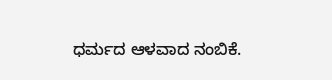ಧರ್ಮದ ಆಳವಾದ ನಂಬಿಕೆ.